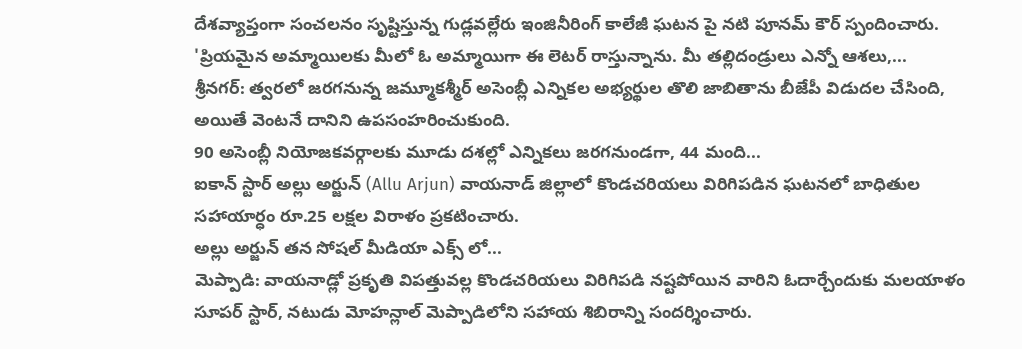దేశవ్యాప్తంగా సంచలనం సృష్టిస్తున్న గుడ్లవల్లేరు ఇంజినీరింగ్ కాలేజీ ఘటన పై నటి పూనమ్ కౌర్ స్పందించారు.
'ప్రియమైన అమ్మాయిలకు మీలో ఓ అమ్మాయిగా ఈ లెటర్ రాస్తున్నాను. మీ తల్లిదండ్రులు ఎన్నో ఆశలు,...
శ్రీనగర్: త్వరలో జరగనున్న జమ్మూకశ్మీర్ అసెంబ్లీ ఎన్నికల అభ్యర్థుల తొలి జాబితాను బీజేపీ విడుదల చేసింది, అయితే వెంటనే దానిని ఉపసంహరించుకుంది.
90 అసెంబ్లీ నియోజకవర్గాలకు మూడు దశల్లో ఎన్నికలు జరగనుండగా, 44 మంది...
ఐకాన్ స్టార్ అల్లు అర్జున్ (Allu Arjun) వాయనాడ్ జిల్లాలో కొండచరియలు విరిగిపడిన ఘటనలో బాధితుల సహాయార్ధం రూ.25 లక్షల విరాళం ప్రకటించారు.
అల్లు అర్జున్ తన సోషల్ మీడియా ఎక్స్ లో...
మెప్పాడి: వాయనాడ్లో ప్రకృతి విపత్తువల్ల కొండచరియలు విరిగిపడి నష్టపోయిన వారిని ఓదార్చేందుకు మలయాళం సూపర్ స్టార్, నటుడు మోహన్లాల్ మెప్పాడిలోని సహాయ శిబిరాన్ని సందర్శించారు.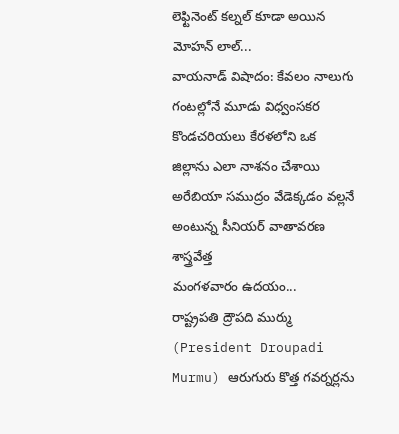లెఫ్టినెంట్ కల్నల్ కూడా అయిన మోహన్ లాల్...
వాయనాడ్ విషాదం: కేవలం నాలుగు గంటల్లోనే మూడు విధ్వంసకర కొండచరియలు కేరళలోని ఒక జిల్లాను ఎలా నాశనం చేశాయి
అరేబియా సముద్రం వేడెక్కడం వల్లనే అంటున్న సీనియర్ వాతావరణ శాస్త్రవేత్త
మంగళవారం ఉదయం...
రాష్ట్రపతి ద్రౌపది ముర్ము (President Droupadi Murmu) ఆరుగురు కొత్త గవర్నర్లను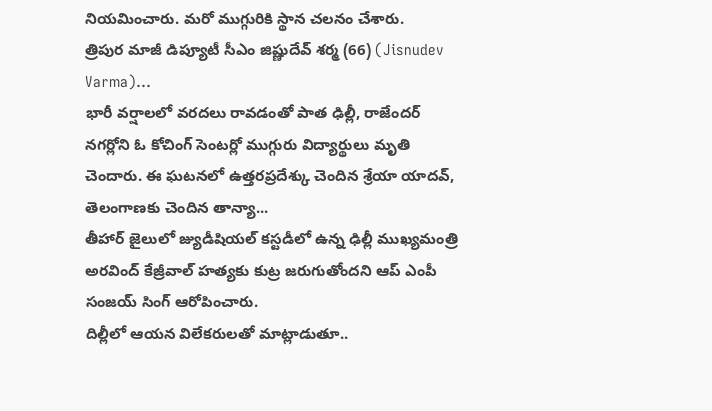నియమించారు. మరో ముగ్గురికి స్థాన చలనం చేశారు.
త్రిపుర మాజీ డిప్యూటీ సీఎం జిష్ణుదేవ్ శర్మ (66) (Jisnudev Varma)...
భారీ వర్షాలలో వరదలు రావడంతో పాత ఢిల్లీ, రాజేందర్ నగర్లోని ఓ కోచింగ్ సెంటర్లో ముగ్గురు విద్యార్థులు మృతి చెందారు. ఈ ఘటనలో ఉత్తరప్రదేశ్కు చెందిన శ్రేయా యాదవ్, తెలంగాణకు చెందిన తాన్యా...
తీహార్ జైలులో జ్యుడీషియల్ కస్టడీలో ఉన్న ఢిల్లీ ముఖ్యమంత్రి అరవింద్ కేజ్రీవాల్ హత్యకు కుట్ర జరుగుతోందని ఆప్ ఎంపీ సంజయ్ సింగ్ ఆరోపించారు.
దిల్లీలో ఆయన విలేకరులతో మాట్లాడుతూ..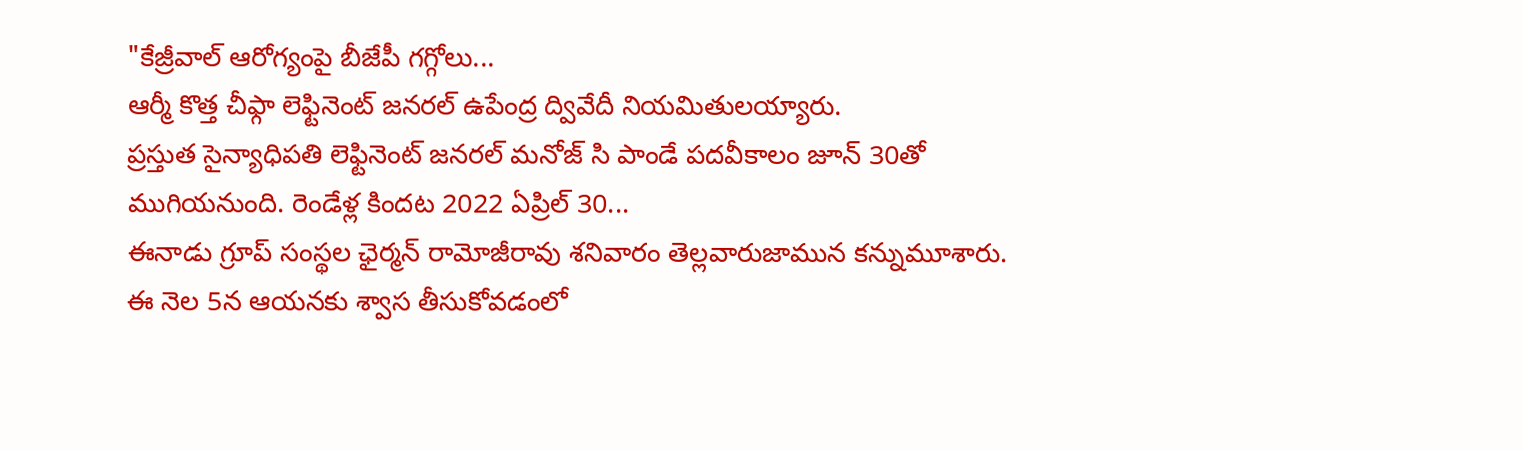"కేజ్రీవాల్ ఆరోగ్యంపై బీజేపీ గగ్గోలు...
ఆర్మీ కొత్త చీఫ్గా లెఫ్టినెంట్ జనరల్ ఉపేంద్ర ద్వివేదీ నియమితులయ్యారు.
ప్రస్తుత సైన్యాధిపతి లెఫ్టినెంట్ జనరల్ మనోజ్ సి పాండే పదవీకాలం జూన్ 30తో
ముగియనుంది. రెండేళ్ల కిందట 2022 ఏప్రిల్ 30...
ఈనాడు గ్రూప్ సంస్థల ఛైర్మన్ రామోజీరావు శనివారం తెల్లవారుజామున కన్నుమూశారు. ఈ నెల 5న ఆయనకు శ్వాస తీసుకోవడంలో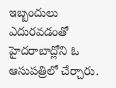ఇబ్బందులు ఎదురవడంతో హైదరాబాద్లోని ఓ
ఆసుపత్రిలో చేర్చారు.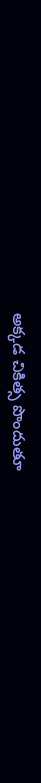అక్కడ చికిత్స పొందుతూ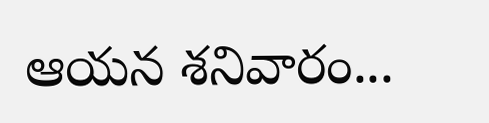ఆయన శనివారం...